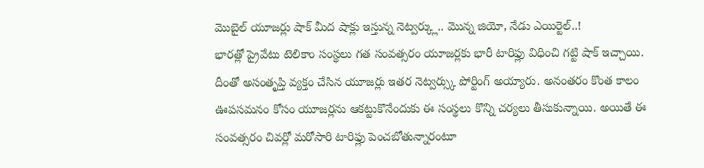మొబైల్ యూజర్లు షాక్ మీద షాక్లు ఇస్తున్న నెట్వర్క్లు.. మొన్న జియో, నేడు ఎయిర్టెల్..!
భారత్లో ప్రైవేటు టెలికాం సంస్థలు గత సంవత్సరం యూజర్లకు భారీ టారిఫ్లు విధించి గట్టి షాక్ ఇచ్చాయి. దీంతో అసంతృప్తి వ్యక్తం చేసిన యూజర్లు ఇతర నెట్వర్స్కు పోర్టింగ్ అయ్యారు. అనంతరం కొంత కాలం ఊపసమనం కోసం యూజర్లను ఆకట్టుకొనేందుకు ఈ సంస్థలు కొన్ని చర్యలు తీసుకున్నాయి. అయితే ఈ సంవత్సరం చివర్లో మరోసారి టారిఫ్లు పెంచబోతున్నారంటూ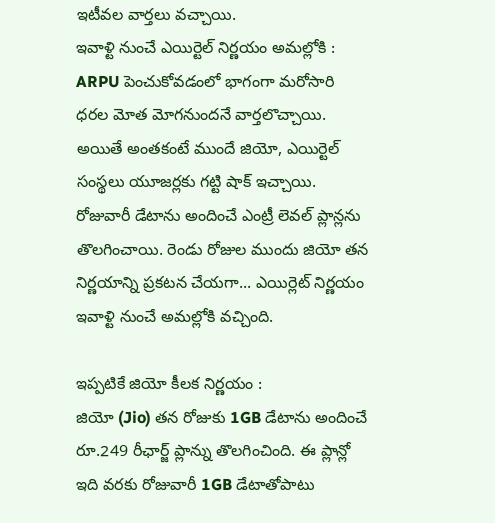ఇటీవల వార్తలు వచ్చాయి.
ఇవాళ్టి నుంచే ఎయిర్టెల్ నిర్ణయం అమల్లోకి :
ARPU పెంచుకోవడంలో భాగంగా మరోసారి ధరల మోత మోగనుందనే వార్తలొచ్చాయి. అయితే అంతకంటే ముందే జియో, ఎయిర్టెల్ సంస్థలు యూజర్లకు గట్టి షాక్ ఇచ్చాయి. రోజువారీ డేటాను అందించే ఎంట్రీ లెవల్ ప్లాన్లను తొలగించాయి. రెండు రోజుల ముందు జియో తన నిర్ణయాన్ని ప్రకటన చేయగా... ఎయిర్లెట్ నిర్ణయం ఇవాళ్టి నుంచే అమల్లోకి వచ్చింది.

ఇప్పటికే జియో కీలక నిర్ణయం :
జియో (Jio) తన రోజుకు 1GB డేటాను అందించే రూ.249 రీఛార్జ్ ప్లాన్ను తొలగించింది. ఈ ప్లాన్లో ఇది వరకు రోజువారీ 1GB డేటాతోపాటు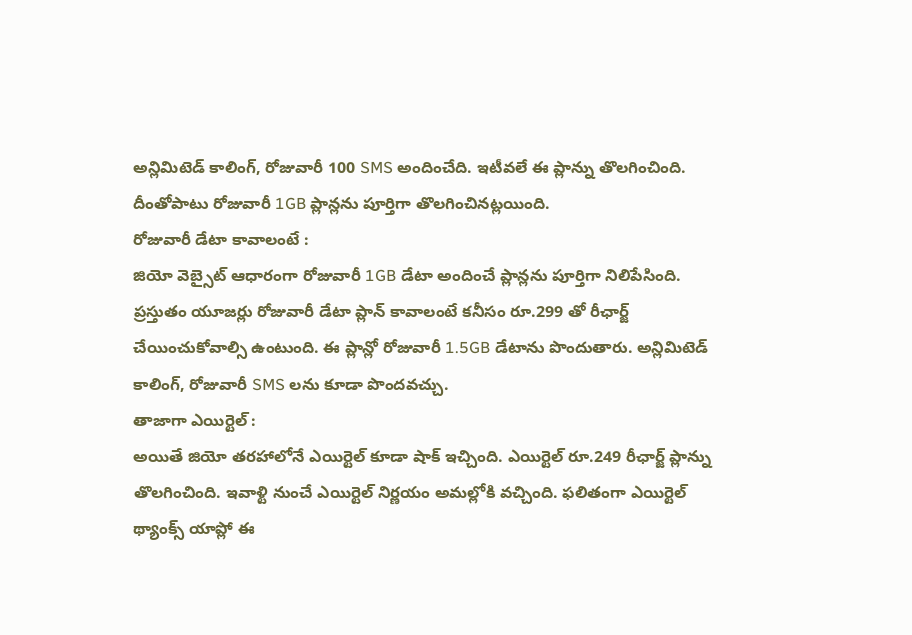అన్లిమిటెడ్ కాలింగ్, రోజువారీ 100 SMS అందించేది. ఇటీవలే ఈ ప్లాన్ను తొలగించింది. దీంతోపాటు రోజువారీ 1GB ప్లాన్లను పూర్తిగా తొలగించినట్లయింది.
రోజువారీ డేటా కావాలంటే :
జియో వెబ్సైట్ ఆధారంగా రోజువారీ 1GB డేటా అందించే ప్లాన్లను పూర్తిగా నిలిపేసింది. ప్రస్తుతం యూజర్లు రోజువారీ డేటా ప్లాన్ కావాలంటే కనీసం రూ.299 తో రీఛార్జ్ చేయించుకోవాల్సి ఉంటుంది. ఈ ప్లాన్లో రోజువారీ 1.5GB డేటాను పొందుతారు. అన్లిమిటెడ్ కాలింగ్, రోజువారీ SMS లను కూడా పొందవచ్చు.
తాజాగా ఎయిర్టెల్ :
అయితే జియో తరహాలోనే ఎయిర్టెల్ కూడా షాక్ ఇచ్చింది. ఎయిర్టెల్ రూ.249 రీఛార్జ్ ప్లాన్ను తొలగించింది. ఇవాళ్టి నుంచే ఎయిర్టెల్ నిర్ణయం అమల్లోకి వచ్చింది. ఫలితంగా ఎయిర్టెల్ థ్యాంక్స్ యాప్లో ఈ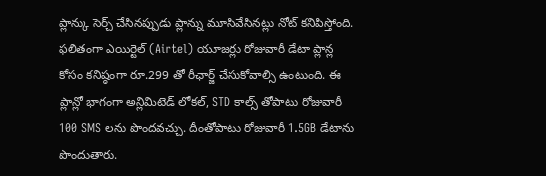ప్లాన్కు సెర్చ్ చేసినప్పుడు ప్లాన్ను మూసివేసినట్లు నోట్ కనిపిస్తోంది.
ఫలితంగా ఎయిర్టెల్ (Airtel) యూజర్లు రోజువారీ డేటా ప్లాన్ల కోసం కనిష్ఠంగా రూ.299 తో రీఛార్జ్ చేసుకోవాల్సి ఉంటుంది. ఈ ప్లాన్లో భాగంగా అన్లిమిటెడ్ లోకల్, STD కాల్స్ తోపాటు రోజువారీ 100 SMS లను పొందవచ్చు. దీంతోపాటు రోజువారీ 1.5GB డేటాను పొందుతారు.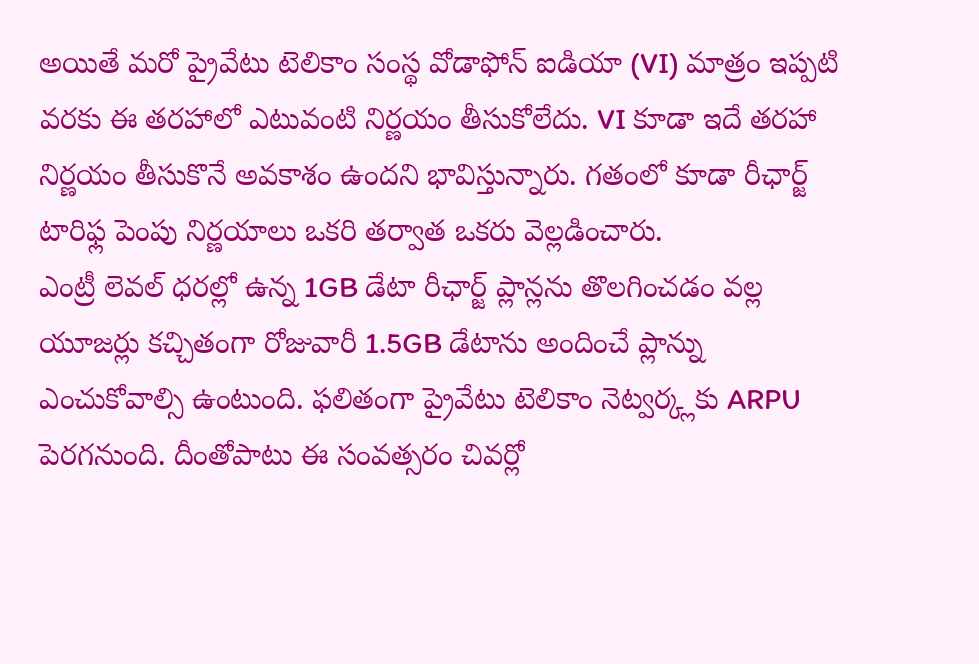అయితే మరో ప్రైవేటు టెలికాం సంస్థ వోడాఫోన్ ఐడియా (VI) మాత్రం ఇప్పటి వరకు ఈ తరహాలో ఎటువంటి నిర్ణయం తీసుకోలేదు. VI కూడా ఇదే తరహా నిర్ణయం తీసుకొనే అవకాశం ఉందని భావిస్తున్నారు. గతంలో కూడా రీఛార్జ్ టారిఫ్ల పెంపు నిర్ణయాలు ఒకరి తర్వాత ఒకరు వెల్లడించారు.
ఎంట్రీ లెవల్ ధరల్లో ఉన్న 1GB డేటా రీఛార్జ్ ప్లాన్లను తొలగించడం వల్ల యూజర్లు కచ్చితంగా రోజువారీ 1.5GB డేటాను అందించే ప్లాన్ను ఎంచుకోవాల్సి ఉంటుంది. ఫలితంగా ప్రైవేటు టెలికాం నెట్వర్క్లకు ARPU పెరగనుంది. దీంతోపాటు ఈ సంవత్సరం చివర్లో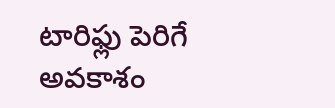టారిఫ్లు పెరిగే అవకాశం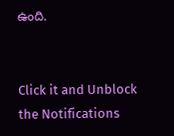ఉంది.


Click it and Unblock the Notifications